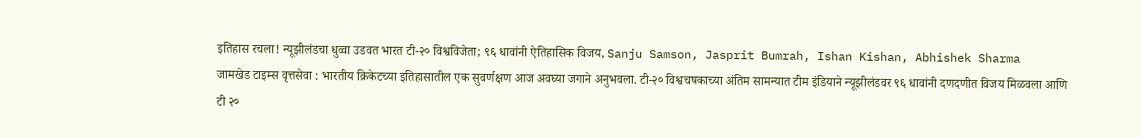इतिहास रचला! न्यूझीलंडचा धुव्वा उडवत भारत टी-२० विश्वविजेता; ९६ धावांनी ऐतिहासिक विजय, Sanju Samson, Jasprit Bumrah, Ishan Kishan, Abhishek Sharma
जामखेड टाइम्स वृत्तसेवा : भारतीय क्रिकेटच्या इतिहासातील एक सुवर्णक्षण आज अवघ्या जगाने अनुभवला. टी-२० विश्वचषकाच्या अंतिम सामन्यात टीम इंडियाने न्यूझीलंडवर ९६ धावांनी दणदणीत विजय मिळवला आणि टी २०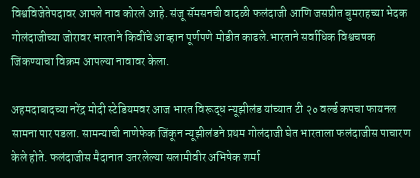विश्वविजेतेपदावर आपले नाव कोरले आहे. संजू सॅमसनची वादळी फलंदाजी आणि जसप्रीत बुमराहच्या भेदक गोलंदाजीच्या जोरावर भारताने किवींचे आव्हान पूर्णपणे मोडीत काढले.भारताने सर्वाधिक विश्वचषक जिंकण्याचा विक्रम आपल्या नावावर केला.

अहमदाबादच्या नरेंद्र मोदी स्टेडियमवर आज भारत विरूद्ध न्यूझीलंड यांच्यात टी २० वर्ल्ड कपचा फायनल सामना पार पडला. सामन्याची नाणेफेक जिंकून न्यूझीलंडने प्रथम गोलंदाजी घेत भारताला फलंदाजीस पाचारण केले होते. फलंदाजीस मैदानात उतरलेल्या सलामीवीर अभिषेक शर्मा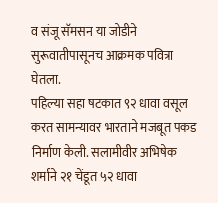व संजू सॅमसन या जोडीने सुरूवातीपासूनच आक्रमक पवित्रा घेतला.
पहिल्या सहा षटकात ९२ धावा वसूल करत सामन्यावर भारताने मजबूत पकड निर्माण केली. सलामीवीर अभिषेक शर्माने २१ चेंडूत ५२ धावा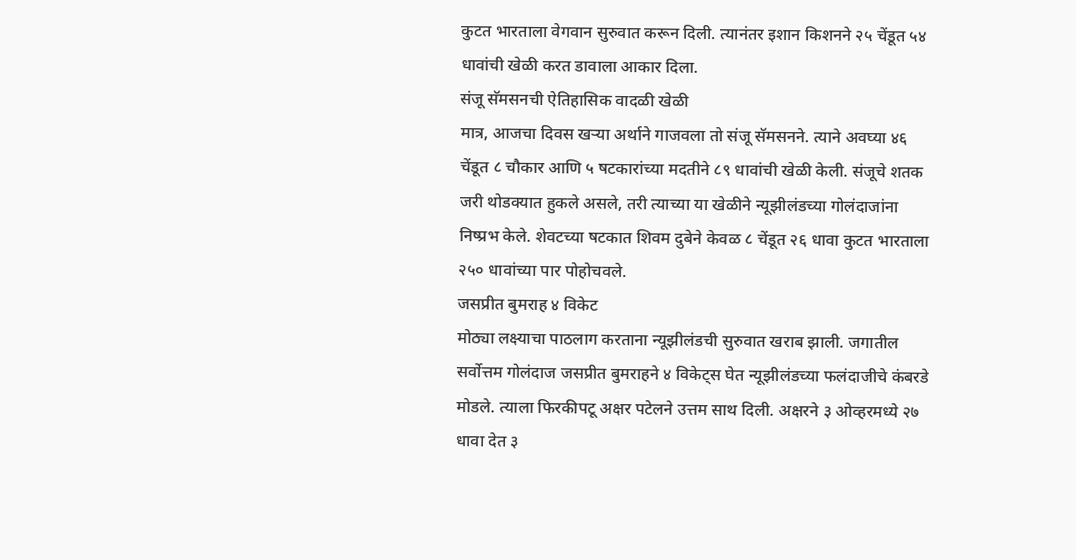कुटत भारताला वेगवान सुरुवात करून दिली. त्यानंतर इशान किशनने २५ चेंडूत ५४ धावांची खेळी करत डावाला आकार दिला.
संजू सॅमसनची ऐतिहासिक वादळी खेळी
मात्र, आजचा दिवस खऱ्या अर्थाने गाजवला तो संजू सॅमसनने. त्याने अवघ्या ४६ चेंडूत ८ चौकार आणि ५ षटकारांच्या मदतीने ८९ धावांची खेळी केली. संजूचे शतक जरी थोडक्यात हुकले असले, तरी त्याच्या या खेळीने न्यूझीलंडच्या गोलंदाजांना निष्प्रभ केले. शेवटच्या षटकात शिवम दुबेने केवळ ८ चेंडूत २६ धावा कुटत भारताला २५० धावांच्या पार पोहोचवले.
जसप्रीत बुमराह ४ विकेट
मोठ्या लक्ष्याचा पाठलाग करताना न्यूझीलंडची सुरुवात खराब झाली. जगातील सर्वोत्तम गोलंदाज जसप्रीत बुमराहने ४ विकेट्स घेत न्यूझीलंडच्या फलंदाजीचे कंबरडे मोडले. त्याला फिरकीपटू अक्षर पटेलने उत्तम साथ दिली. अक्षरने ३ ओव्हरमध्ये २७ धावा देत ३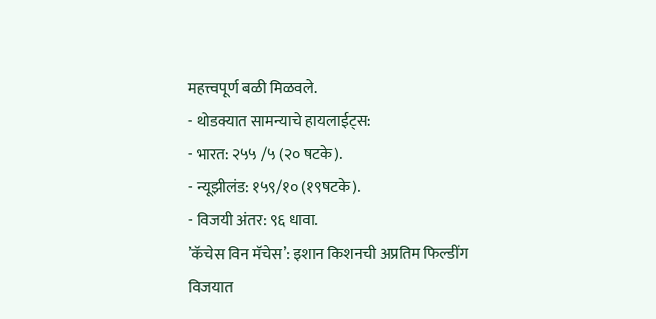महत्त्वपूर्ण बळी मिळवले.
- थोडक्यात सामन्याचे हायलाईट्स:
- भारत: २५५ /५ (२० षटके).
- न्यूझीलंड: १५९/१० (१९षटके).
- विजयी अंतर: ९६ धावा.
’कॅचेस विन मॅचेस’: इशान किशनची अप्रतिम फिल्डींग
विजयात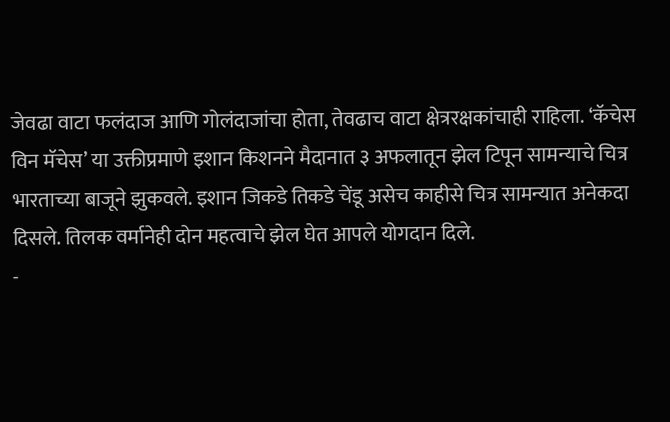जेवढा वाटा फलंदाज आणि गोलंदाजांचा होता, तेवढाच वाटा क्षेत्ररक्षकांचाही राहिला. ‘कॅचेस विन मॅचेस’ या उक्तीप्रमाणे इशान किशनने मैदानात ३ अफलातून झेल टिपून सामन्याचे चित्र भारताच्या बाजूने झुकवले. इशान जिकडे तिकडे चेंडू असेच काहीसे चित्र सामन्यात अनेकदा दिसले. तिलक वर्मानेही दोन महत्वाचे झेल घेत आपले योगदान दिले.
-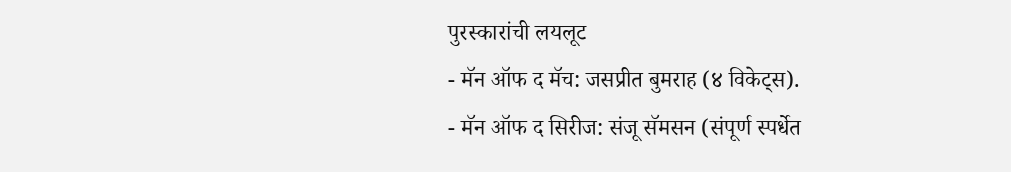पुरस्कारांची लयलूट
- मॅन ऑफ द मॅच: जसप्रीत बुमराह (४ विकेट्स).
- मॅन ऑफ द सिरीज: संजू सॅमसन (संपूर्ण स्पर्धेत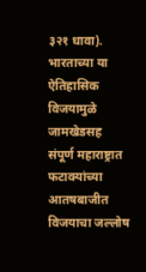३२१ धावा).
भारताच्या या ऐतिहासिक विजयामुळे जामखेडसह संपूर्ण महाराष्ट्रात फटाक्यांच्या आतषबाजीत विजयाचा जल्लोष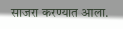साजरा करण्यात आला.